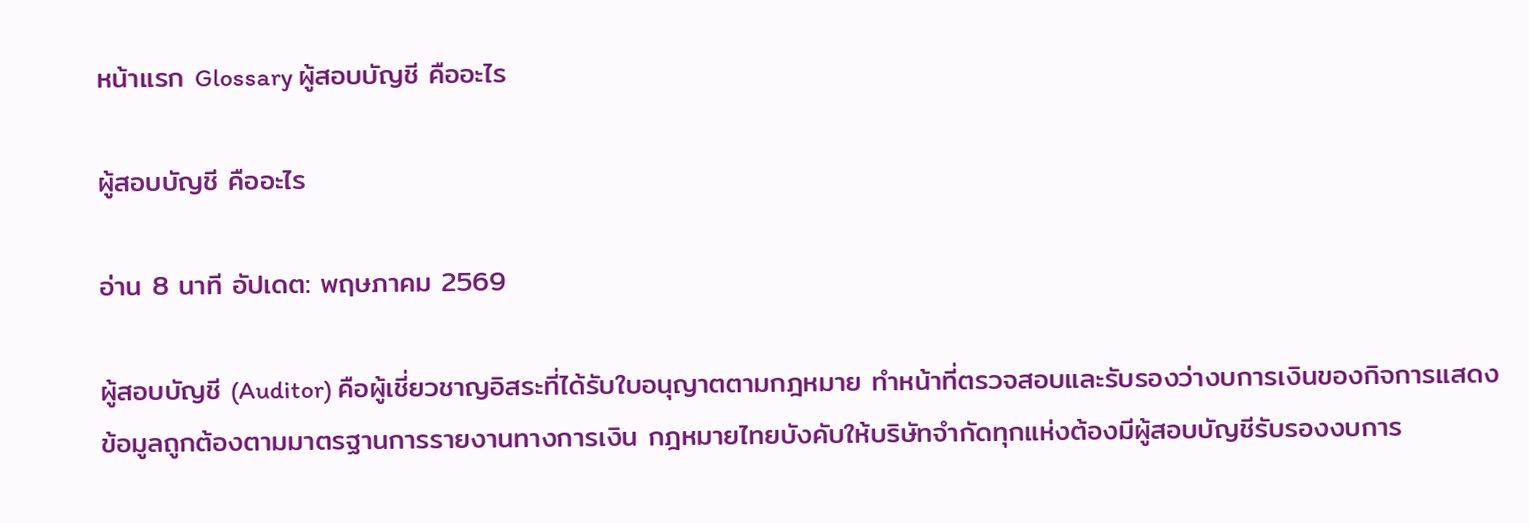หน้าแรก Glossary ผู้สอบบัญชี คืออะไร

ผู้สอบบัญชี คืออะไร

อ่าน 8 นาที อัปเดต: พฤษภาคม 2569

ผู้สอบบัญชี (Auditor) คือผู้เชี่ยวชาญอิสระที่ได้รับใบอนุญาตตามกฎหมาย ทำหน้าที่ตรวจสอบและรับรองว่างบการเงินของกิจการแสดงข้อมูลถูกต้องตามมาตรฐานการรายงานทางการเงิน กฎหมายไทยบังคับให้บริษัทจำกัดทุกแห่งต้องมีผู้สอบบัญชีรับรองงบการ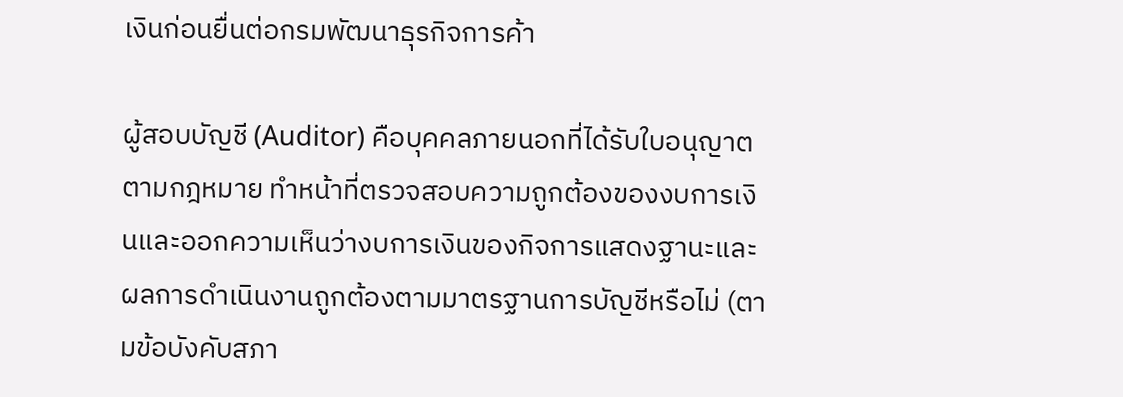เงินก่อนยื่นต่อกรมพัฒนาธุรกิจการค้า

ผู้สอบบัญชี (Auditor) คือบุคคลภายนอกที่ได้รับใบอนุญาตตามกฎหมาย ทำหน้าที่ตรวจสอบความถูกต้องของงบการเงินและออกความเห็นว่างบการเงินของกิจการแสดงฐานะและผลการดำเนินงานถูกต้องตามมาตรฐานการบัญชีหรือไม่ (ตามข้อบังคับสภา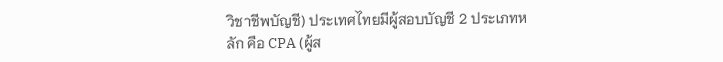วิชาชีพบัญชี) ประเทศไทยมีผู้สอบบัญชี 2 ประเภทหลัก คือ CPA (ผู้ส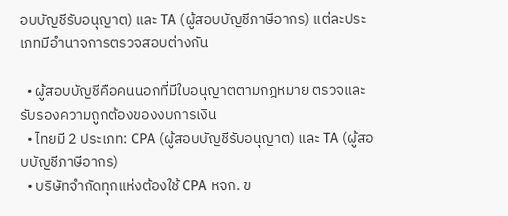อบบัญชีรับอนุญาต) และ TA (ผู้สอบบัญชีภาษีอากร) แต่ละประเภทมีอำนาจการตรวจสอบต่างกัน

  • ผู้สอบบัญชีคือคนนอกที่มีใบอนุญาตตามกฎหมาย ตรวจและรับรองความถูกต้องของงบการเงิน
  • ไทยมี 2 ประเภท: CPA (ผู้สอบบัญชีรับอนุญาต) และ TA (ผู้สอบบัญชีภาษีอากร)
  • บริษัทจำกัดทุกแห่งต้องใช้ CPA หจก. ข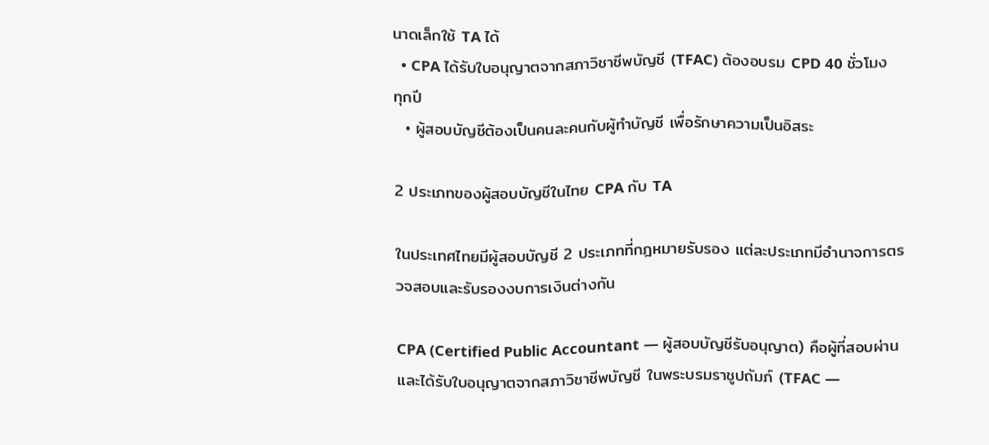นาดเล็กใช้ TA ได้
  • CPA ได้รับใบอนุญาตจากสภาวิชาชีพบัญชี (TFAC) ต้องอบรม CPD 40 ชั่วโมงทุกปี
  • ผู้สอบบัญชีต้องเป็นคนละคนกับผู้ทำบัญชี เพื่อรักษาความเป็นอิสระ

2 ประเภทของผู้สอบบัญชีในไทย CPA กับ TA

ในประเทศไทยมีผู้สอบบัญชี 2 ประเภทที่กฎหมายรับรอง แต่ละประเภทมีอำนาจการตรวจสอบและรับรองงบการเงินต่างกัน

CPA (Certified Public Accountant — ผู้สอบบัญชีรับอนุญาต) คือผู้ที่สอบผ่านและได้รับใบอนุญาตจากสภาวิชาชีพบัญชี ในพระบรมราชูปถัมภ์ (TFAC —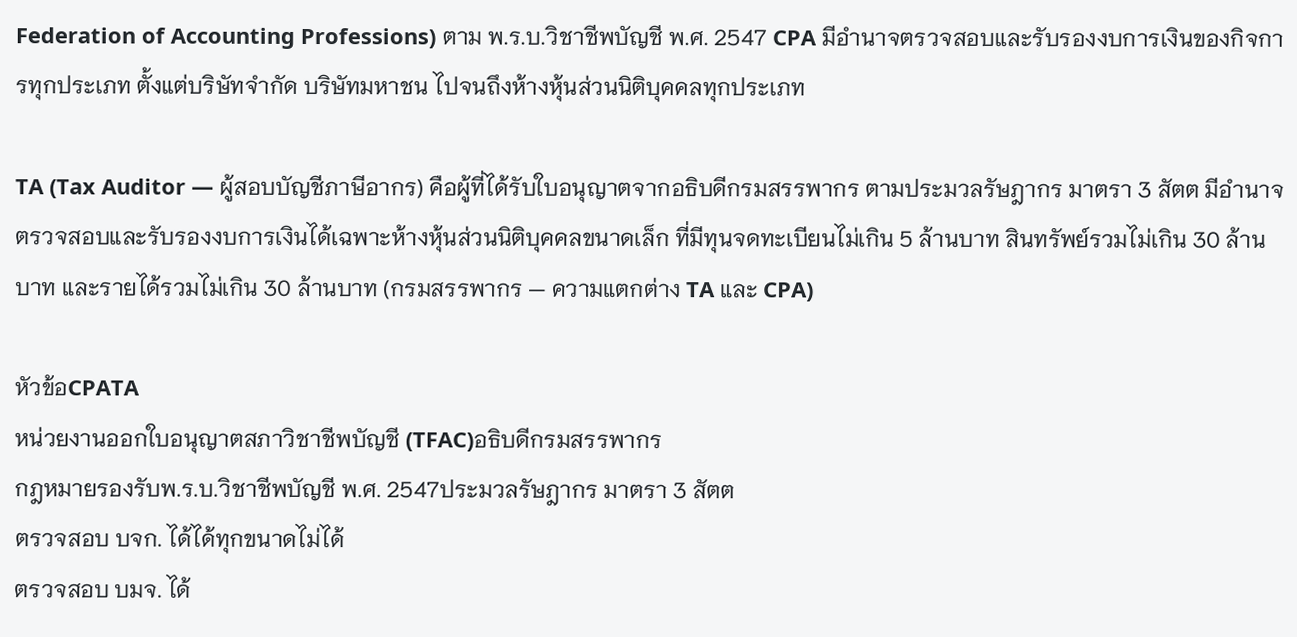Federation of Accounting Professions) ตาม พ.ร.บ.วิชาชีพบัญชี พ.ศ. 2547 CPA มีอำนาจตรวจสอบและรับรองงบการเงินของกิจการทุกประเภท ตั้งแต่บริษัทจำกัด บริษัทมหาชน ไปจนถึงห้างหุ้นส่วนนิติบุคคลทุกประเภท

TA (Tax Auditor — ผู้สอบบัญชีภาษีอากร) คือผู้ที่ได้รับใบอนุญาตจากอธิบดีกรมสรรพากร ตามประมวลรัษฎากร มาตรา 3 สัตต มีอำนาจตรวจสอบและรับรองงบการเงินได้เฉพาะห้างหุ้นส่วนนิติบุคคลขนาดเล็ก ที่มีทุนจดทะเบียนไม่เกิน 5 ล้านบาท สินทรัพย์รวมไม่เกิน 30 ล้านบาท และรายได้รวมไม่เกิน 30 ล้านบาท (กรมสรรพากร — ความแตกต่าง TA และ CPA)

หัวข้อCPATA
หน่วยงานออกใบอนุญาตสภาวิชาชีพบัญชี (TFAC)อธิบดีกรมสรรพากร
กฎหมายรองรับพ.ร.บ.วิชาชีพบัญชี พ.ศ. 2547ประมวลรัษฎากร มาตรา 3 สัตต
ตรวจสอบ บจก. ได้ได้ทุกขนาดไม่ได้
ตรวจสอบ บมจ. ได้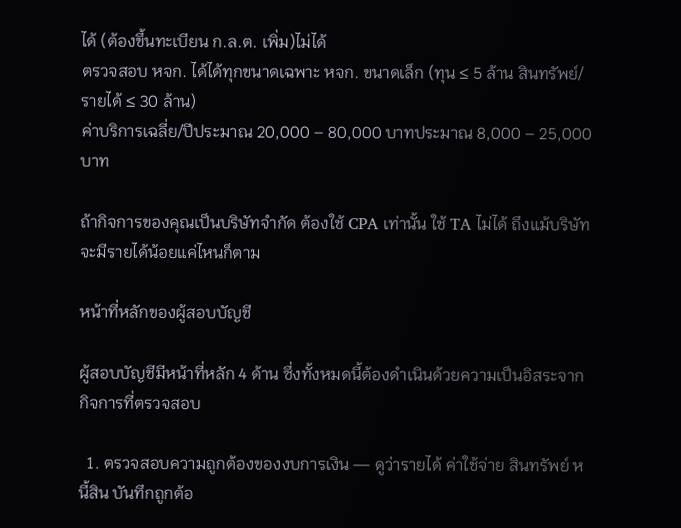ได้ (ต้องขึ้นทะเบียน ก.ล.ต. เพิ่ม)ไม่ได้
ตรวจสอบ หจก. ได้ได้ทุกขนาดเฉพาะ หจก. ขนาดเล็ก (ทุน ≤ 5 ล้าน สินทรัพย์/รายได้ ≤ 30 ล้าน)
ค่าบริการเฉลี่ย/ปีประมาณ 20,000 – 80,000 บาทประมาณ 8,000 – 25,000 บาท

ถ้ากิจการของคุณเป็นบริษัทจำกัด ต้องใช้ CPA เท่านั้น ใช้ TA ไม่ได้ ถึงแม้บริษัทจะมีรายได้น้อยแค่ไหนก็ตาม

หน้าที่หลักของผู้สอบบัญชี

ผู้สอบบัญชีมีหน้าที่หลัก 4 ด้าน ซึ่งทั้งหมดนี้ต้องดำเนินด้วยความเป็นอิสระจากกิจการที่ตรวจสอบ

  1. ตรวจสอบความถูกต้องของงบการเงิน — ดูว่ารายได้ ค่าใช้จ่าย สินทรัพย์ หนี้สิน บันทึกถูกต้อ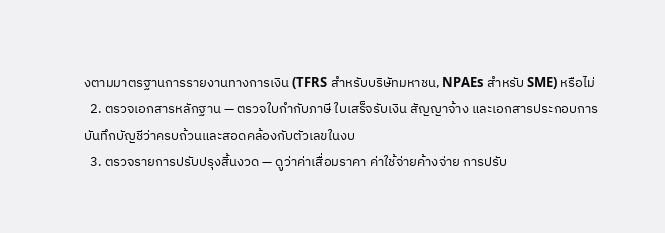งตามมาตรฐานการรายงานทางการเงิน (TFRS สำหรับบริษัทมหาชน, NPAEs สำหรับ SME) หรือไม่
  2. ตรวจเอกสารหลักฐาน — ตรวจใบกำกับภาษี ใบเสร็จรับเงิน สัญญาจ้าง และเอกสารประกอบการบันทึกบัญชีว่าครบถ้วนและสอดคล้องกับตัวเลขในงบ
  3. ตรวจรายการปรับปรุงสิ้นงวด — ดูว่าค่าเสื่อมราคา ค่าใช้จ่ายค้างจ่าย การปรับ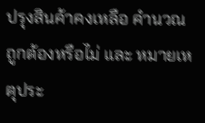ปรุงสินค้าคงเหลือ คำนวณถูกต้องหรือไม่ และ หมายเหตุประ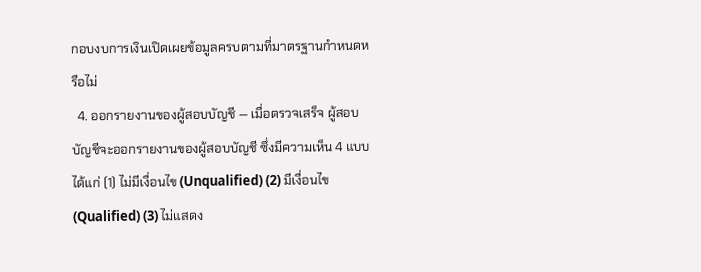กอบงบการเงินเปิดเผยข้อมูลครบตามที่มาตรฐานกำหนดหรือไม่
  4. ออกรายงานของผู้สอบบัญชี — เมื่อตรวจเสร็จ ผู้สอบบัญชีจะออกรายงานของผู้สอบบัญชี ซึ่งมีความเห็น 4 แบบ ได้แก่ (1) ไม่มีเงื่อนไข (Unqualified) (2) มีเงื่อนไข (Qualified) (3) ไม่แสดง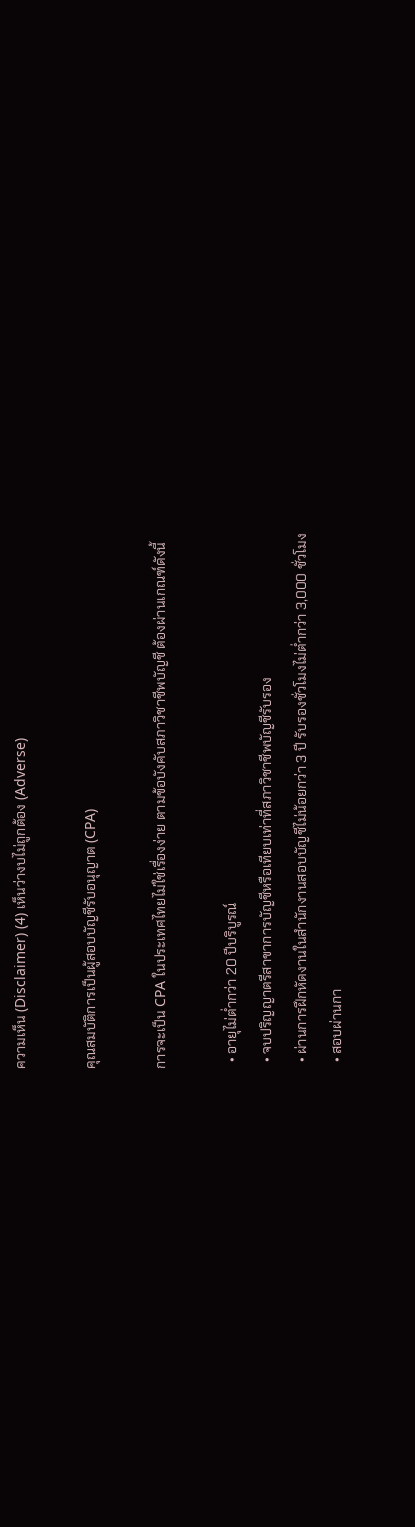ความเห็น (Disclaimer) (4) เห็นว่างบไม่ถูกต้อง (Adverse)

คุณสมบัติการเป็นผู้สอบบัญชีรับอนุญาต (CPA)

การจะเป็น CPA ในประเทศไทยไม่ใช่เรื่องง่าย ตามข้อบังคับสภาวิชาชีพบัญชี ต้องผ่านเกณฑ์ดังนี้

  • อายุไม่ต่ำกว่า 20 ปีบริบูรณ์
  • จบปริญญาตรีสาขาการบัญชีหรือเทียบเท่าที่สภาวิชาชีพบัญชีรับรอง
  • ผ่านการฝึกหัดงานในสำนักงานสอบบัญชีไม่น้อยกว่า 3 ปี รับรองชั่วโมงไม่ต่ำกว่า 3,000 ชั่วโมง
  • สอบผ่านกา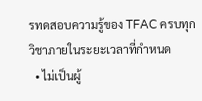รทดสอบความรู้ของ TFAC ครบทุกวิชาภายในระยะเวลาที่กำหนด
  • ไม่เป็นผู้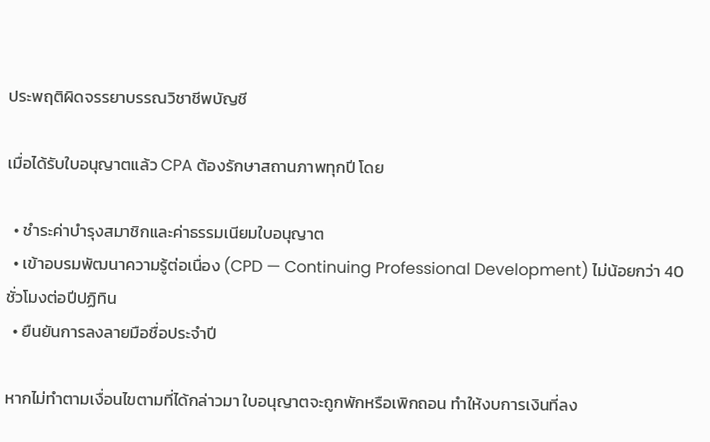ประพฤติผิดจรรยาบรรณวิชาชีพบัญชี

เมื่อได้รับใบอนุญาตแล้ว CPA ต้องรักษาสถานภาพทุกปี โดย

  • ชำระค่าบำรุงสมาชิกและค่าธรรมเนียมใบอนุญาต
  • เข้าอบรมพัฒนาความรู้ต่อเนื่อง (CPD — Continuing Professional Development) ไม่น้อยกว่า 40 ชั่วโมงต่อปีปฏิทิน
  • ยืนยันการลงลายมือชื่อประจำปี

หากไม่ทำตามเงื่อนไขตามที่ได้กล่าวมา ใบอนุญาตจะถูกพักหรือเพิกถอน ทำให้งบการเงินที่ลง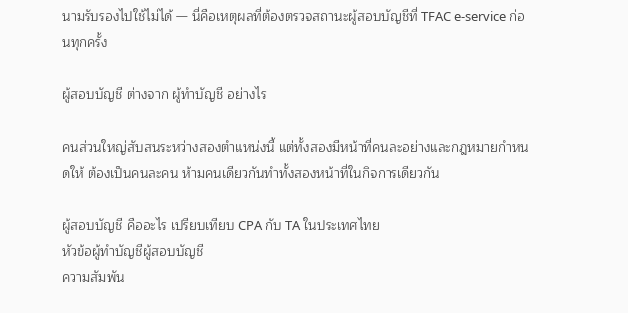นามรับรองไปใช้ไม่ได้ — นี่คือเหตุผลที่ต้องตรวจสถานะผู้สอบบัญชีที่ TFAC e-service ก่อนทุกครั้ง

ผู้สอบบัญชี ต่างจาก ผู้ทำบัญชี อย่างไร

คนส่วนใหญ่สับสนระหว่างสองตำแหน่งนี้ แต่ทั้งสองมีหน้าที่คนละอย่างและกฎหมายกำหนดให้ ต้องเป็นคนละคน ห้ามคนเดียวกันทำทั้งสองหน้าที่ในกิจการเดียวกัน

ผู้สอบบัญชี คืออะไร เปรียบเทียบ CPA กับ TA ในประเทศไทย
หัวข้อผู้ทำบัญชีผู้สอบบัญชี
ความสัมพัน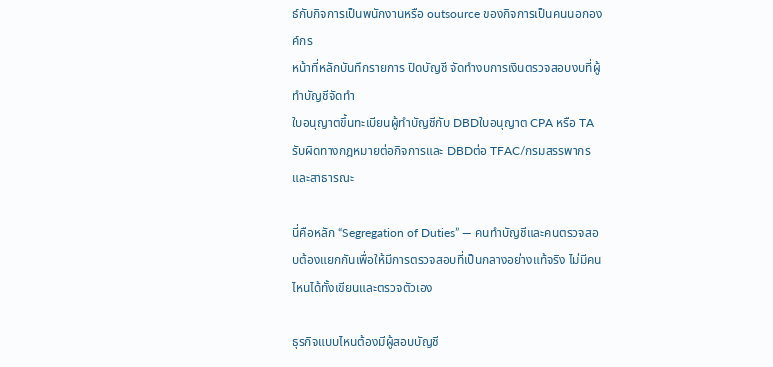ธ์กับกิจการเป็นพนักงานหรือ outsource ของกิจการเป็นคนนอกองค์กร
หน้าที่หลักบันทึกรายการ ปิดบัญชี จัดทำงบการเงินตรวจสอบงบที่ผู้ทำบัญชีจัดทำ
ใบอนุญาตขึ้นทะเบียนผู้ทำบัญชีกับ DBDใบอนุญาต CPA หรือ TA
รับผิดทางกฎหมายต่อกิจการและ DBDต่อ TFAC/กรมสรรพากรและสาธารณะ

นี่คือหลัก “Segregation of Duties” — คนทำบัญชีและคนตรวจสอบต้องแยกกันเพื่อให้มีการตรวจสอบที่เป็นกลางอย่างแท้จริง ไม่มีคนไหนได้ทั้งเขียนและตรวจตัวเอง

ธุรกิจแบบไหนต้องมีผู้สอบบัญชี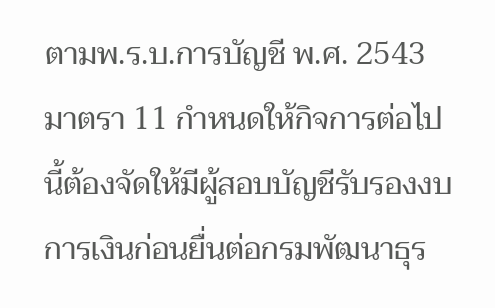ตามพ.ร.บ.การบัญชี พ.ศ. 2543 มาตรา 11 กำหนดให้กิจการต่อไปนี้ต้องจัดให้มีผู้สอบบัญชีรับรองงบการเงินก่อนยื่นต่อกรมพัฒนาธุร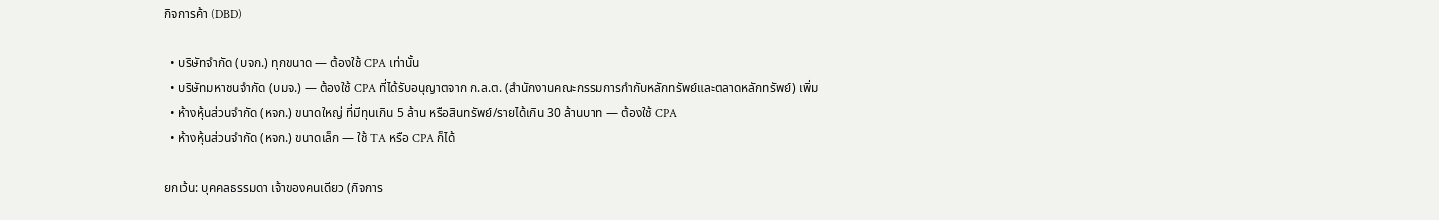กิจการค้า (DBD)

  • บริษัทจำกัด (บจก.) ทุกขนาด — ต้องใช้ CPA เท่านั้น
  • บริษัทมหาชนจำกัด (บมจ.) — ต้องใช้ CPA ที่ได้รับอนุญาตจาก ก.ล.ต. (สำนักงานคณะกรรมการกำกับหลักทรัพย์และตลาดหลักทรัพย์) เพิ่ม
  • ห้างหุ้นส่วนจำกัด (หจก.) ขนาดใหญ่ ที่มีทุนเกิน 5 ล้าน หรือสินทรัพย์/รายได้เกิน 30 ล้านบาท — ต้องใช้ CPA
  • ห้างหุ้นส่วนจำกัด (หจก.) ขนาดเล็ก — ใช้ TA หรือ CPA ก็ได้

ยกเว้น: บุคคลธรรมดา เจ้าของคนเดียว (กิจการ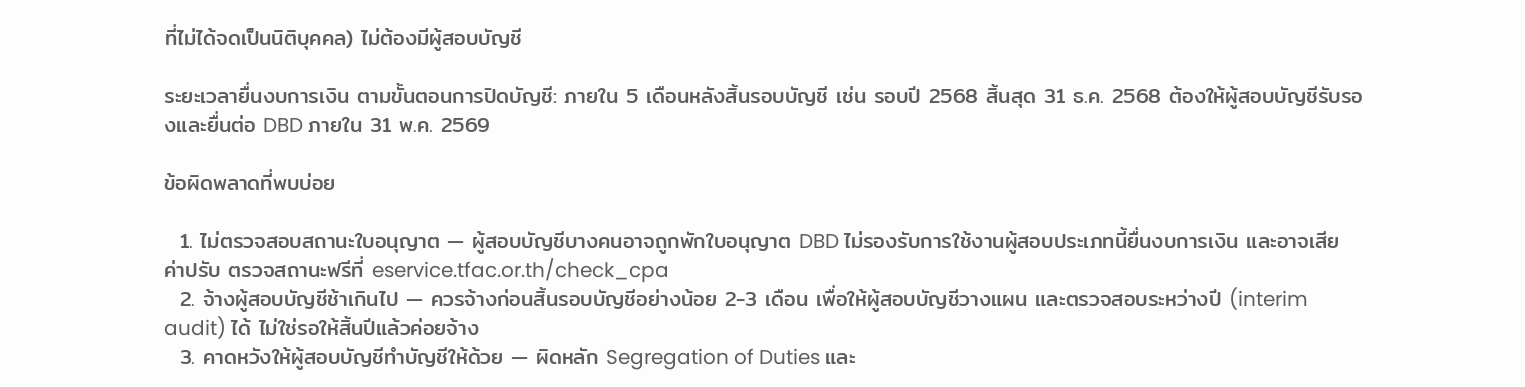ที่ไม่ได้จดเป็นนิติบุคคล) ไม่ต้องมีผู้สอบบัญชี

ระยะเวลายื่นงบการเงิน ตามขั้นตอนการปิดบัญชี: ภายใน 5 เดือนหลังสิ้นรอบบัญชี เช่น รอบปี 2568 สิ้นสุด 31 ธ.ค. 2568 ต้องให้ผู้สอบบัญชีรับรองและยื่นต่อ DBD ภายใน 31 พ.ค. 2569

ข้อผิดพลาดที่พบบ่อย

  1. ไม่ตรวจสอบสถานะใบอนุญาต — ผู้สอบบัญชีบางคนอาจถูกพักใบอนุญาต DBD ไม่รองรับการใช้งานผู้สอบประเภทนี้ยื่นงบการเงิน และอาจเสียค่าปรับ ตรวจสถานะฟรีที่ eservice.tfac.or.th/check_cpa
  2. จ้างผู้สอบบัญชีช้าเกินไป — ควรจ้างก่อนสิ้นรอบบัญชีอย่างน้อย 2-3 เดือน เพื่อให้ผู้สอบบัญชีวางแผน และตรวจสอบระหว่างปี (interim audit) ได้ ไม่ใช่รอให้สิ้นปีแล้วค่อยจ้าง
  3. คาดหวังให้ผู้สอบบัญชีทำบัญชีให้ด้วย — ผิดหลัก Segregation of Duties และ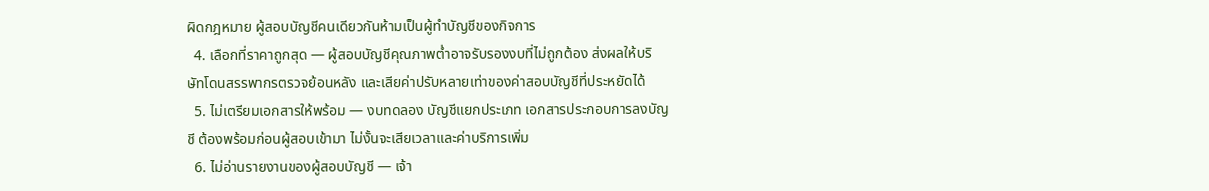ผิดกฎหมาย ผู้สอบบัญชีคนเดียวกันห้ามเป็นผู้ทำบัญชีของกิจการ
  4. เลือกที่ราคาถูกสุด — ผู้สอบบัญชีคุณภาพต่ำอาจรับรองงบที่ไม่ถูกต้อง ส่งผลให้บริษัทโดนสรรพากรตรวจย้อนหลัง และเสียค่าปรับหลายเท่าของค่าสอบบัญชีที่ประหยัดได้
  5. ไม่เตรียมเอกสารให้พร้อม — งบทดลอง บัญชีแยกประเภท เอกสารประกอบการลงบัญชี ต้องพร้อมก่อนผู้สอบเข้ามา ไม่งั้นจะเสียเวลาและค่าบริการเพิ่ม
  6. ไม่อ่านรายงานของผู้สอบบัญชี — เจ้า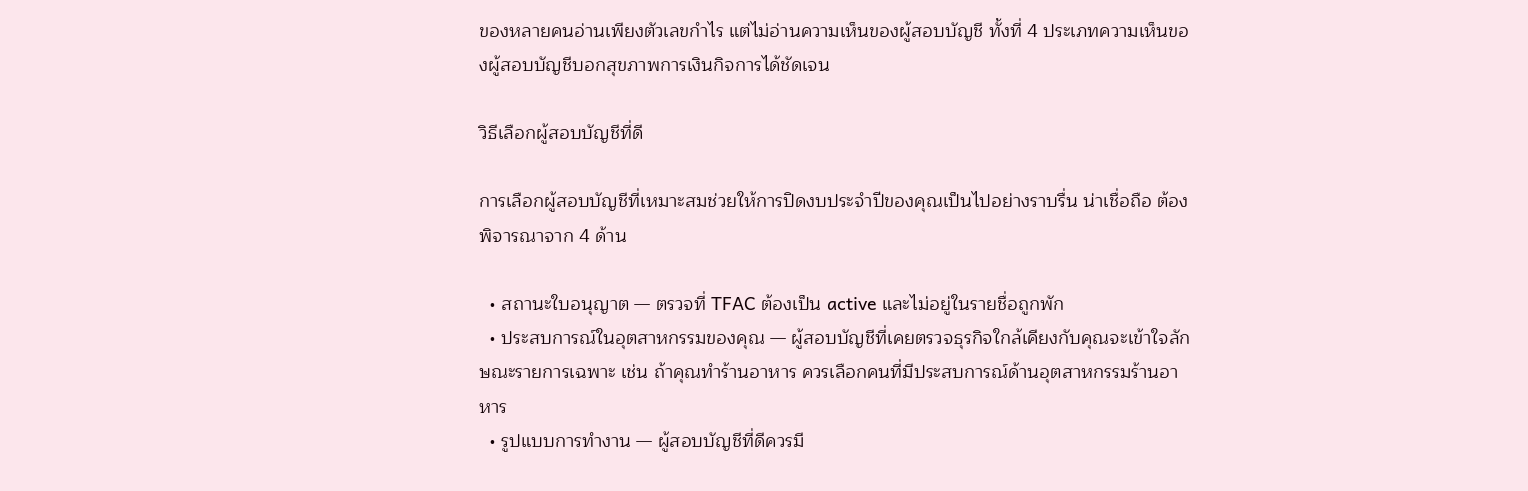ของหลายคนอ่านเพียงตัวเลขกำไร แต่ไม่อ่านความเห็นของผู้สอบบัญชี ทั้งที่ 4 ประเภทความเห็นของผู้สอบบัญชีบอกสุขภาพการเงินกิจการได้ชัดเจน

วิธีเลือกผู้สอบบัญชีที่ดี

การเลือกผู้สอบบัญชีที่เหมาะสมช่วยให้การปิดงบประจำปีของคุณเป็นไปอย่างราบรื่น น่าเชื่อถือ ต้องพิจารณาจาก 4 ด้าน

  • สถานะใบอนุญาต — ตรวจที่ TFAC ต้องเป็น active และไม่อยู่ในรายชื่อถูกพัก
  • ประสบการณ์ในอุตสาหกรรมของคุณ — ผู้สอบบัญชีที่เคยตรวจธุรกิจใกล้เคียงกับคุณจะเข้าใจลักษณะรายการเฉพาะ เช่น ถ้าคุณทำร้านอาหาร ควรเลือกคนที่มีประสบการณ์ด้านอุตสาหกรรมร้านอาหาร
  • รูปแบบการทำงาน — ผู้สอบบัญชีที่ดีควรมี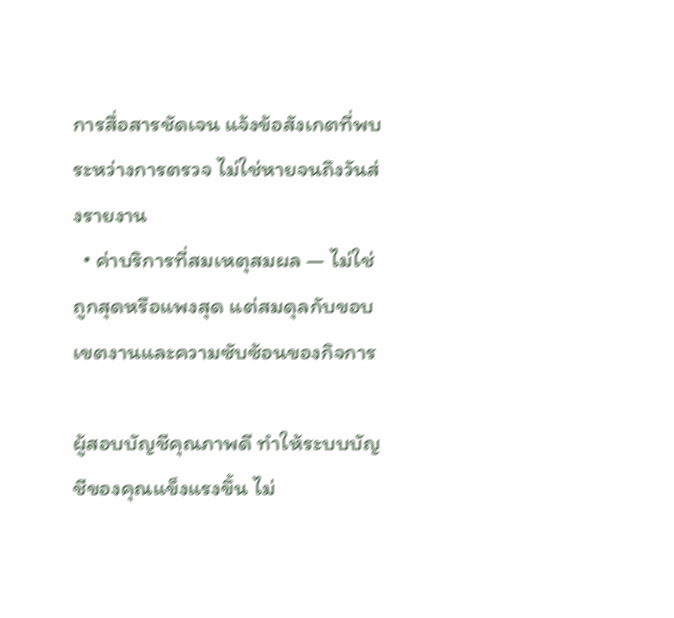การสื่อสารชัดเจน แจ้งข้อสังเกตที่พบระหว่างการตรวจ ไม่ใช่หายจนถึงวันส่งรายงาน
  • ค่าบริการที่สมเหตุสมผล — ไม่ใช่ถูกสุดหรือแพงสุด แต่สมดุลกับขอบเขตงานและความซับซ้อนของกิจการ

ผู้สอบบัญชีคุณภาพดี ทำให้ระบบบัญชีของคุณแข็งแรงขึ้น ไม่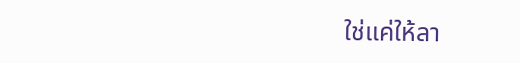ใช่แค่ให้ลา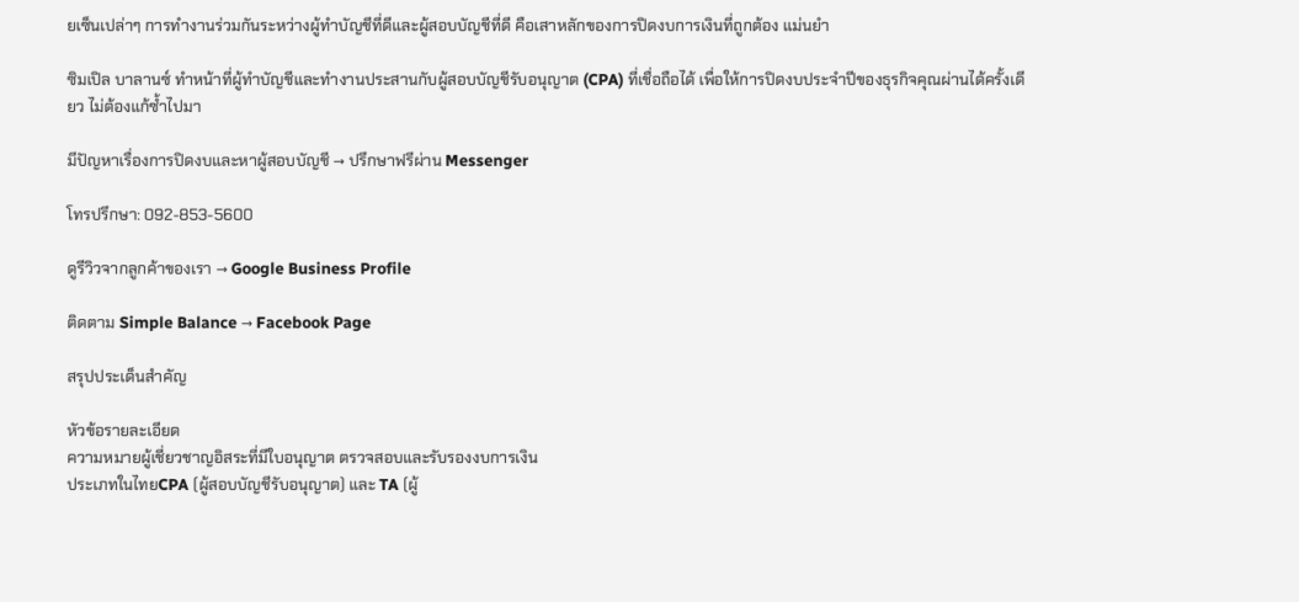ยเซ็นเปล่าๆ การทำงานร่วมกันระหว่างผู้ทำบัญชีที่ดีและผู้สอบบัญชีที่ดี คือเสาหลักของการปิดงบการเงินที่ถูกต้อง แม่นยำ

ซิมเปิล บาลานซ์ ทำหน้าที่ผู้ทำบัญชีและทำงานประสานกับผู้สอบบัญชีรับอนุญาต (CPA) ที่เชื่อถือได้ เพื่อให้การปิดงบประจำปีของธุรกิจคุณผ่านได้ครั้งเดียว ไม่ต้องแก้ซ้ำไปมา

มีปัญหาเรื่องการปิดงบและหาผู้สอบบัญชี → ปรึกษาฟรีผ่าน Messenger

โทรปรึกษา: 092-853-5600

ดูรีวิวจากลูกค้าของเรา → Google Business Profile

ติดตาม Simple Balance → Facebook Page

สรุปประเด็นสำคัญ

หัวข้อรายละเอียด
ความหมายผู้เชี่ยวชาญอิสระที่มีใบอนุญาต ตรวจสอบและรับรองงบการเงิน
ประเภทในไทยCPA (ผู้สอบบัญชีรับอนุญาต) และ TA (ผู้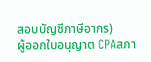สอบบัญชีภาษีอากร)
ผู้ออกใบอนุญาต CPAสภา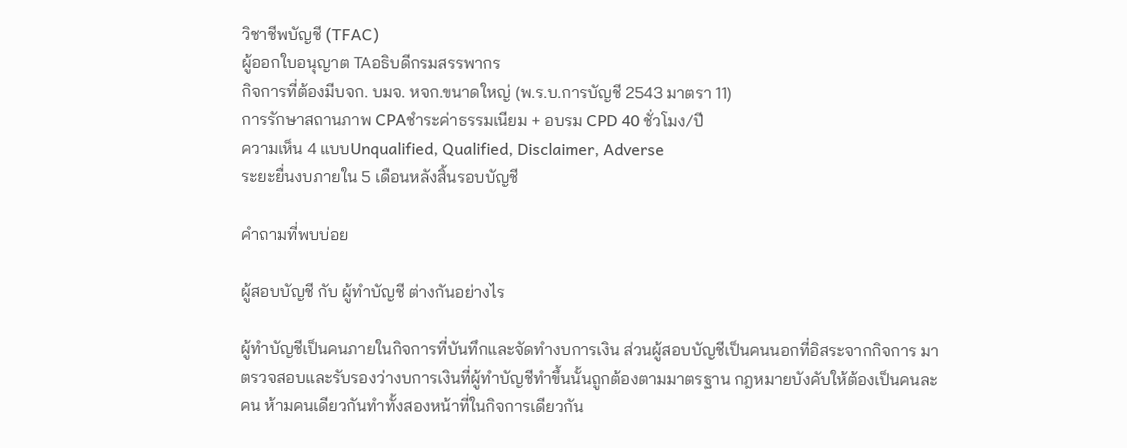วิชาชีพบัญชี (TFAC)
ผู้ออกใบอนุญาต TAอธิบดีกรมสรรพากร
กิจการที่ต้องมีบจก. บมจ. หจก.ขนาดใหญ่ (พ.ร.บ.การบัญชี 2543 มาตรา 11)
การรักษาสถานภาพ CPAชำระค่าธรรมเนียม + อบรม CPD 40 ชั่วโมง/ปี
ความเห็น 4 แบบUnqualified, Qualified, Disclaimer, Adverse
ระยะยื่นงบภายใน 5 เดือนหลังสิ้นรอบบัญชี

คำถามที่พบบ่อย

ผู้สอบบัญชี กับ ผู้ทำบัญชี ต่างกันอย่างไร

ผู้ทำบัญชีเป็นคนภายในกิจการที่บันทึกและจัดทำงบการเงิน ส่วนผู้สอบบัญชีเป็นคนนอกที่อิสระจากกิจการ มาตรวจสอบและรับรองว่างบการเงินที่ผู้ทำบัญชีทำขึ้นนั้นถูกต้องตามมาตรฐาน กฎหมายบังคับให้ต้องเป็นคนละคน ห้ามคนเดียวกันทำทั้งสองหน้าที่ในกิจการเดียวกัน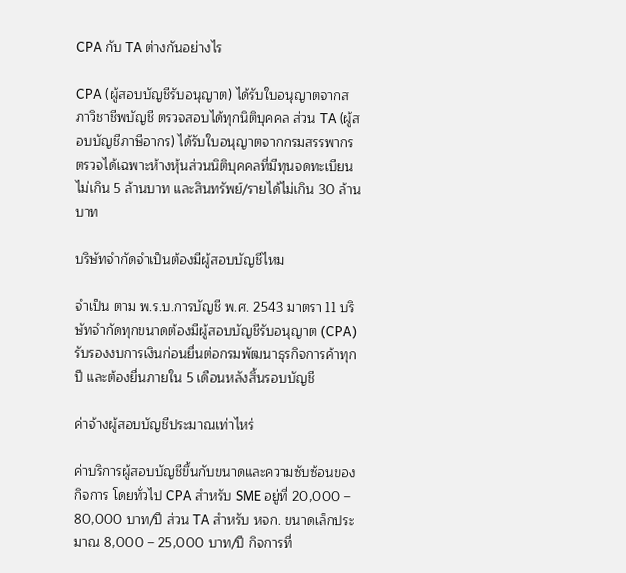CPA กับ TA ต่างกันอย่างไร

CPA (ผู้สอบบัญชีรับอนุญาต) ได้รับใบอนุญาตจากสภาวิชาชีพบัญชี ตรวจสอบได้ทุกนิติบุคคล ส่วน TA (ผู้สอบบัญชีภาษีอากร) ได้รับใบอนุญาตจากกรมสรรพากร ตรวจได้เฉพาะห้างหุ้นส่วนนิติบุคคลที่มีทุนจดทะเบียนไม่เกิน 5 ล้านบาท และสินทรัพย์/รายได้ไม่เกิน 30 ล้านบาท

บริษัทจำกัดจำเป็นต้องมีผู้สอบบัญชีไหม

จำเป็น ตาม พ.ร.บ.การบัญชี พ.ศ. 2543 มาตรา 11 บริษัทจำกัดทุกขนาดต้องมีผู้สอบบัญชีรับอนุญาต (CPA) รับรองงบการเงินก่อนยื่นต่อกรมพัฒนาธุรกิจการค้าทุกปี และต้องยื่นภายใน 5 เดือนหลังสิ้นรอบบัญชี

ค่าจ้างผู้สอบบัญชีประมาณเท่าไหร่

ค่าบริการผู้สอบบัญชีขึ้นกับขนาดและความซับซ้อนของกิจการ โดยทั่วไป CPA สำหรับ SME อยู่ที่ 20,000 – 80,000 บาท/ปี ส่วน TA สำหรับ หจก. ขนาดเล็กประมาณ 8,000 – 25,000 บาท/ปี กิจการที่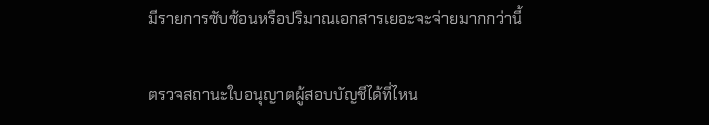มีรายการซับซ้อนหรือปริมาณเอกสารเยอะจะจ่ายมากกว่านี้

ตรวจสถานะใบอนุญาตผู้สอบบัญชีได้ที่ไหน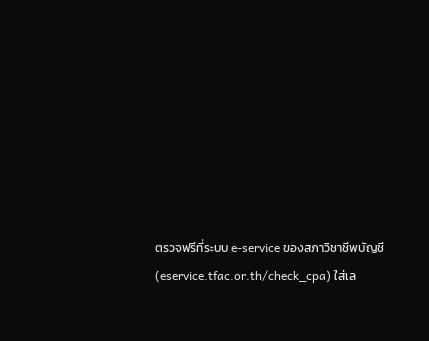ตรวจฟรีที่ระบบ e-service ของสภาวิชาชีพบัญชี (eservice.tfac.or.th/check_cpa) ใส่เล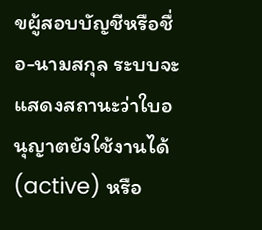ขผู้สอบบัญชีหรือชื่อ-นามสกุล ระบบจะแสดงสถานะว่าใบอนุญาตยังใช้งานได้ (active) หรือ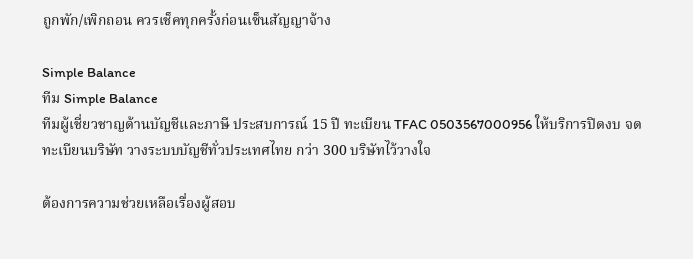ถูกพัก/เพิกถอน ควรเช็คทุกครั้งก่อนเซ็นสัญญาจ้าง

Simple Balance
ทีม Simple Balance
ทีมผู้เชี่ยวชาญด้านบัญชีและภาษี ประสบการณ์ 15 ปี ทะเบียน TFAC 0503567000956 ให้บริการปิดงบ จดทะเบียนบริษัท วางระบบบัญชีทั่วประเทศไทย กว่า 300 บริษัทไว้วางใจ

ต้องการความช่วยเหลือเรื่องผู้สอบ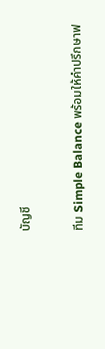บัญชี

ทีม Simple Balance พร้อมให้คำปรึกษาฟ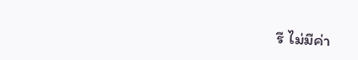รี ไม่มีค่า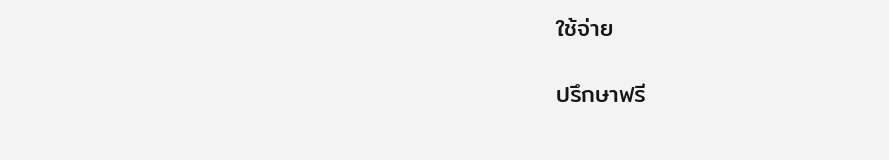ใช้จ่าย

ปรึกษาฟรี